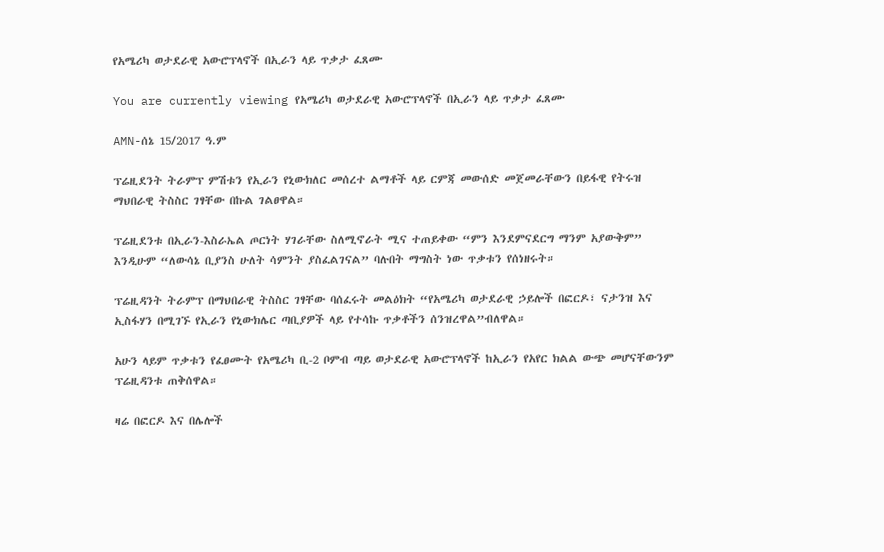የአሜሪካ ወታደራዊ አውሮፕላኖች በኢራን ላይ ጥቃታ ፈጸሙ

You are currently viewing የአሜሪካ ወታደራዊ አውሮፕላኖች በኢራን ላይ ጥቃታ ፈጸሙ

AMN-ሰኔ 15/2017 ዓ.ም

ፕሬዚደንት ትራምፕ ምሽቱን የኢራን የኒውክለር መሰረተ ልማቶች ላይ ርምጃ መውሰድ መጀመራቸውን በይፋዊ የትሩዝ ማህበራዊ ትስስር ገፃቸው በኩል ገልፀዋል።

ፕሬዚደንቱ በኢራን-እስራኤል ጦርነት ሃገራቸው ስለሚኖራት ሚና ተጠይቀው “ምን እንደምናደርግ ማንም አያውቅም” እንዲሁም “ለውሳኔ ቢያንስ ሁለት ሳምንት ያስፈልገናል” ባሉበት ማግስት ነው ጥቃቱን የሰነዘሩት።

ፕሬዚዳንት ትራምፕ በማህበራዊ ትስስር ገፃቸው ባሰፈሩት መልዕክት “የአሜሪካ ወታደራዊ ኃይሎች በፎርዶ፣ ናታንዝ እና ኢስፋሃን በሚገኙ የኢራን የኒውክሌር ጣቢያዎች ላይ የተሳኩ ጥቃቶችን ሰንዝረዋል”ብለዋል።

አሁን ላይም ጥቃቱን የፈፀሙት የአሜሪካ ቢ-2 ቦምብ ጣይ ወታደራዊ አውሮፕላኖች ከኢራን የአየር ክልል ውጭ መሆናቸውንም ፕሬዚዳንቱ ጠቅሰዋል።

ዛሬ በፎርዶ እና በሌሎች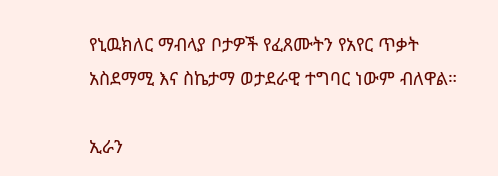የኒዉክለር ማብላያ ቦታዎች የፈጸሙትን የአየር ጥቃት አስደማሚ እና ስኬታማ ወታደራዊ ተግባር ነውም ብለዋል።

ኢራን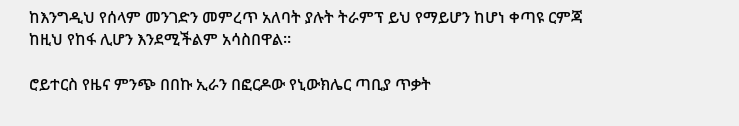ከእንግዲህ የሰላም መንገድን መምረጥ አለባት ያሉት ትራምፕ ይህ የማይሆን ከሆነ ቀጣዩ ርምጃ ከዚህ የከፋ ሊሆን እንደሚችልም አሳስበዋል።

ሮይተርስ የዜና ምንጭ በበኩ ኢራን በፎርዶው የኒውክሌር ጣቢያ ጥቃት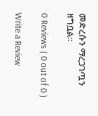መድረሱን ማረጋገጧን ዘግቧል።

0 Reviews ( 0 out of 0 )

Write a Review